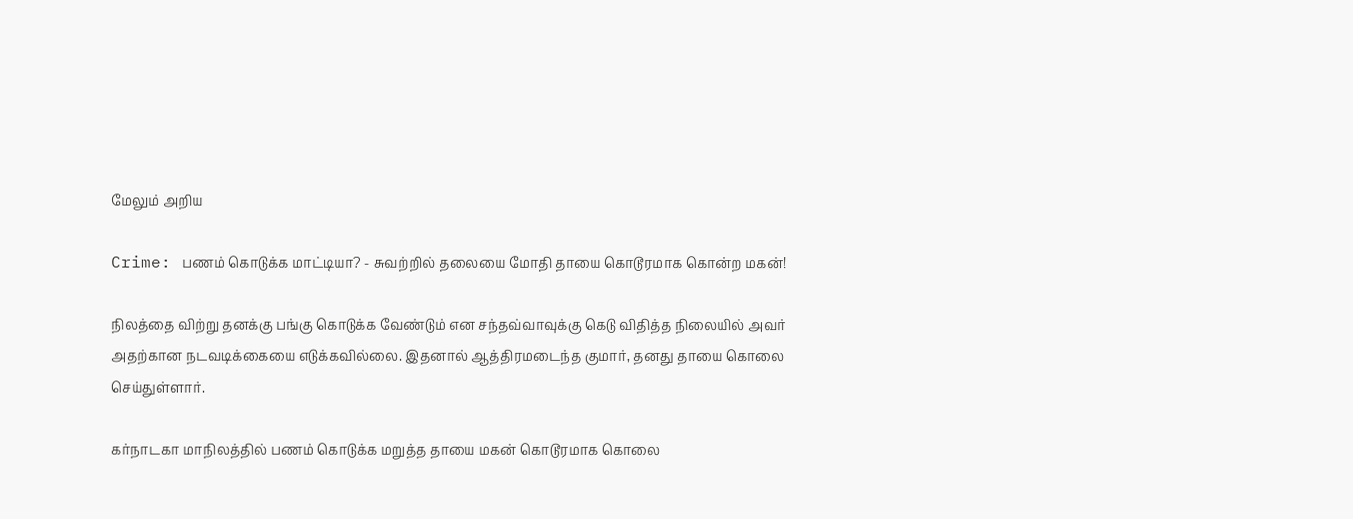மேலும் அறிய

Crime: பணம் கொடுக்க மாட்டியா? - சுவற்றில் தலையை மோதி தாயை கொடூரமாக கொன்ற மகன்!

நிலத்தை விற்று தனக்கு பங்கு கொடுக்க வேண்டும் என சந்தவ்வாவுக்கு கெடு விதித்த நிலையில் அவர் அதற்கான நடவடிக்கையை எடுக்கவில்லை. இதனால் ஆத்திரமடைந்த குமார், தனது தாயை கொலை செய்துள்ளார்.

கர்நாடகா மாநிலத்தில் பணம் கொடுக்க மறுத்த தாயை மகன் கொடூரமாக கொலை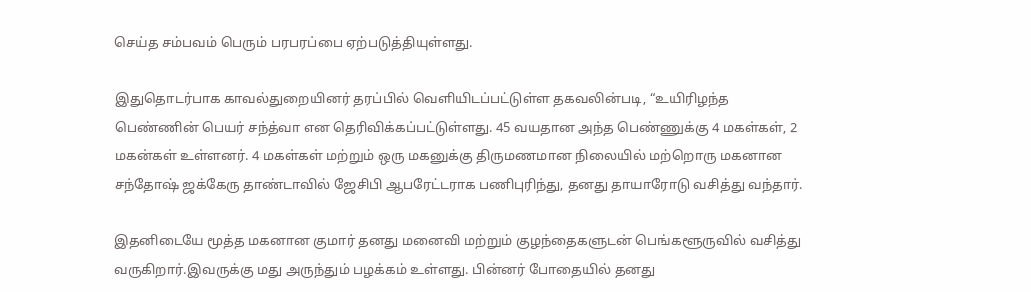செய்த சம்பவம் பெரும் பரபரப்பை ஏற்படுத்தியுள்ளது.

இதுதொடர்பாக காவல்துறையினர் தரப்பில் வெளியிடப்பட்டுள்ள தகவலின்படி, “உயிரிழந்த பெண்ணின் பெயர் சந்த்வா என தெரிவிக்கப்பட்டுள்ளது. 45 வயதான அந்த பெண்ணுக்கு 4 மகள்கள், 2 மகன்கள் உள்ளனர். 4 மகள்கள் மற்றும் ஒரு மகனுக்கு திருமணமான நிலையில் மற்றொரு மகனான சந்தோஷ் ஜக்கேரு தாண்டாவில் ஜேசிபி ஆபரேட்டராக பணிபுரிந்து, தனது தாயாரோடு வசித்து வந்தார்.

இதனிடையே மூத்த மகனான குமார் தனது மனைவி மற்றும் குழந்தைகளுடன் பெங்களூருவில் வசித்து வருகிறார்.இவருக்கு மது அருந்தும் பழக்கம் உள்ளது. பின்னர் போதையில் தனது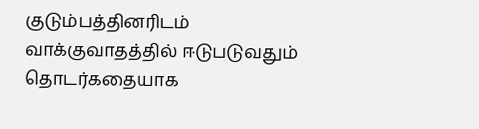குடும்பத்தினரிடம் வாக்குவாதத்தில் ஈடுபடுவதும் தொடர்கதையாக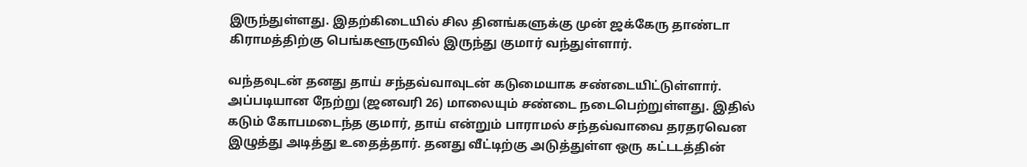இருந்துள்ளது. இதற்கிடையில் சில தினங்களுக்கு முன் ஜக்கேரு தாண்டா கிராமத்திற்கு பெங்களூருவில் இருந்து குமார் வந்துள்ளார்.

வந்தவுடன் தனது தாய் சந்தவ்வாவுடன் கடுமையாக சண்டையிட்டுள்ளார். அப்படியான நேற்று (ஜனவரி 26) மாலையும் சண்டை நடைபெற்றுள்ளது. இதில் கடும் கோபமடைந்த குமார், தாய் என்றும் பாராமல் சந்தவ்வாவை தரதரவென இழுத்து அடித்து உதைத்தார். தனது வீட்டிற்கு அடுத்துள்ள ஒரு கட்டடத்தின்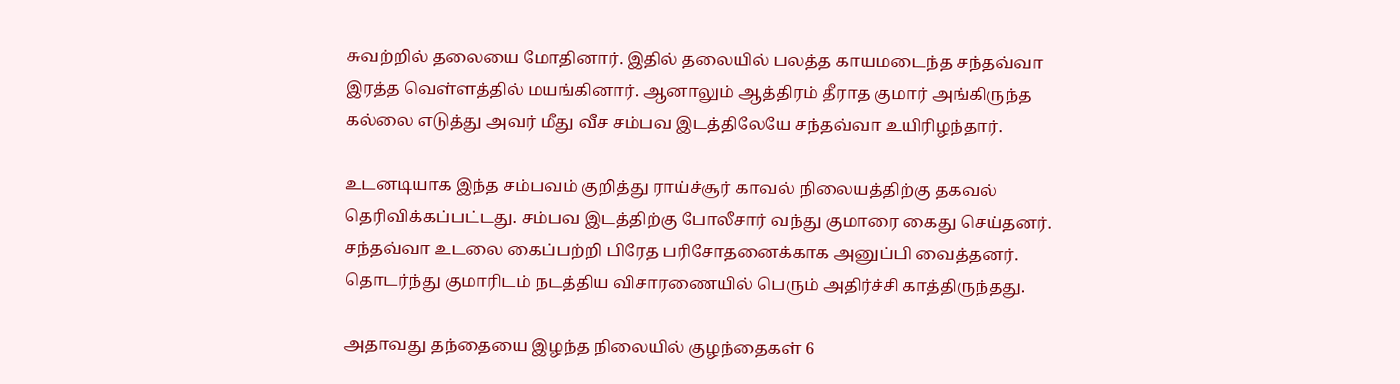சுவற்றில் தலையை மோதினார். இதில் தலையில் பலத்த காயமடைந்த சந்தவ்வா இரத்த வெள்ளத்தில் மயங்கினார். ஆனாலும் ஆத்திரம் தீராத குமார் அங்கிருந்த கல்லை எடுத்து அவர் மீது வீச சம்பவ இடத்திலேயே சந்தவ்வா உயிரிழந்தார்.

உடனடியாக இந்த சம்பவம் குறித்து ராய்ச்சூர் காவல் நிலையத்திற்கு தகவல் தெரிவிக்கப்பட்டது. சம்பவ இடத்திற்கு போலீசார் வந்து குமாரை கைது செய்தனர். சந்தவ்வா உடலை கைப்பற்றி பிரேத பரிசோதனைக்காக அனுப்பி வைத்தனர். தொடர்ந்து குமாரிடம் நடத்திய விசாரணையில் பெரும் அதிர்ச்சி காத்திருந்தது.

அதாவது தந்தையை இழந்த நிலையில் குழந்தைகள் 6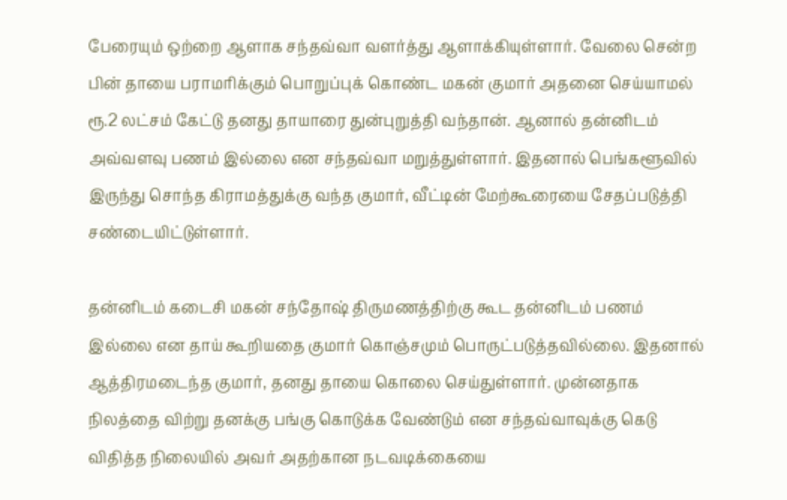பேரையும் ஒற்றை ஆளாக சந்தவ்வா வளர்த்து ஆளாக்கியுள்ளார். வேலை சென்ற பின் தாயை பராமரிக்கும் பொறுப்புக் கொண்ட மகன் குமார் அதனை செய்யாமல் ரூ.2 லட்சம் கேட்டு தனது தாயாரை துன்புறுத்தி வந்தான். ஆனால் தன்னிடம் அவ்வளவு பணம் இல்லை என சந்தவ்வா மறுத்துள்ளார். இதனால் பெங்களூவில் இருந்து சொந்த கிராமத்துக்கு வந்த குமார், வீட்டின் மேற்கூரையை சேதப்படுத்தி சண்டையிட்டுள்ளார்.

தன்னிடம் கடைசி மகன் சந்தோஷ் திருமணத்திற்கு கூட தன்னிடம் பணம் இல்லை என தாய் கூறியதை குமார் கொஞ்சமும் பொருட்படுத்தவில்லை. இதனால் ஆத்திரமடைந்த குமார், தனது தாயை கொலை செய்துள்ளார். முன்னதாக நிலத்தை விற்று தனக்கு பங்கு கொடுக்க வேண்டும் என சந்தவ்வாவுக்கு கெடு விதித்த நிலையில் அவர் அதற்கான நடவடிக்கையை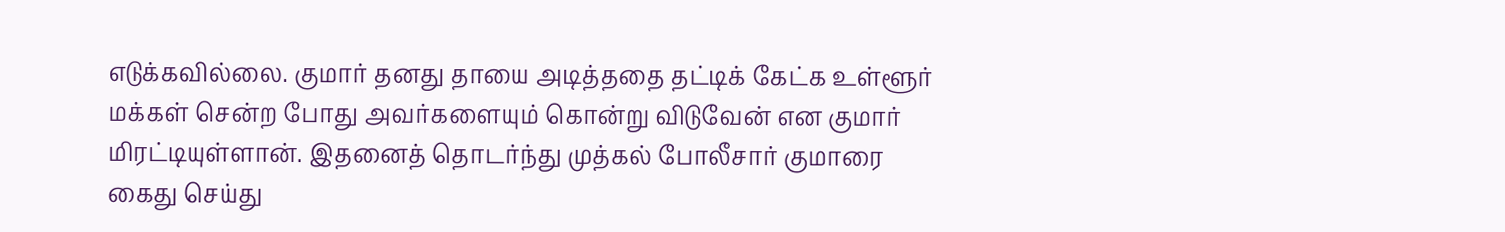எடுக்கவில்லை. குமார் தனது தாயை அடித்ததை தட்டிக் கேட்க உள்ளூர் மக்கள் சென்ற போது அவர்களையும் கொன்று விடுவேன் என குமார் மிரட்டியுள்ளான். இதனைத் தொடர்ந்து முத்கல் போலீசார் குமாரை கைது செய்து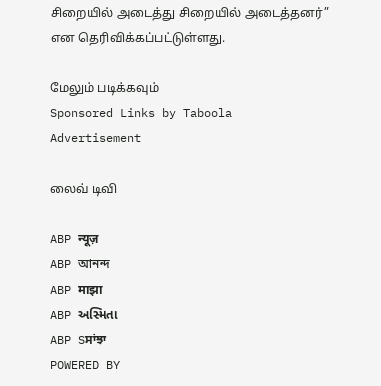சிறையில் அடைத்து சிறையில் அடைத்தனர்” என தெரிவிக்கப்பட்டுள்ளது.

மேலும் படிக்கவும்
Sponsored Links by Taboola
Advertisement

லைவ் டிவி

ABP न्यूज़
ABP আনন্দ
ABP माझा
ABP અસ્મિતા
ABP Sਸਾਂਝਾ
POWERED BY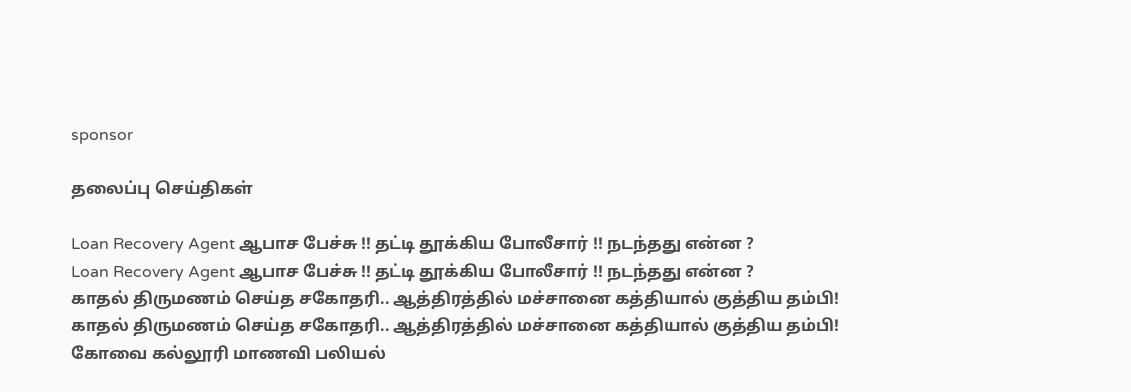sponsor

தலைப்பு செய்திகள்

Loan Recovery Agent ஆபாச பேச்சு !! தட்டி தூக்கிய போலீசார் !! நடந்தது என்ன ?
Loan Recovery Agent ஆபாச பேச்சு !! தட்டி தூக்கிய போலீசார் !! நடந்தது என்ன ?
காதல் திருமணம் செய்த சகோதரி.. ஆத்திரத்தில் மச்சானை கத்தியால் குத்திய தம்பி!
காதல் திருமணம் செய்த சகோதரி.. ஆத்திரத்தில் மச்சானை கத்தியால் குத்திய தம்பி!
கோவை கல்லூரி மாணவி பலியல்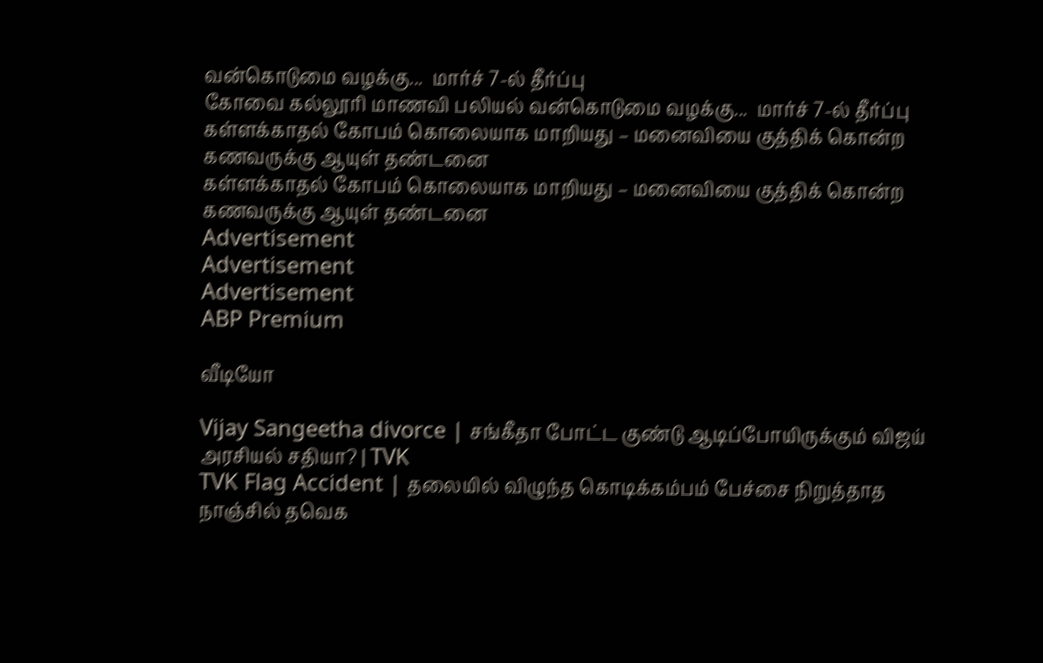வன்கொடுமை வழக்கு...  மார்ச் 7-ல் தீர்ப்பு
கோவை கல்லூரி மாணவி பலியல் வன்கொடுமை வழக்கு...  மார்ச் 7-ல் தீர்ப்பு
கள்ளக்காதல் கோபம் கொலையாக மாறியது – மனைவியை குத்திக் கொன்ற கணவருக்கு ஆயுள் தண்டனை
கள்ளக்காதல் கோபம் கொலையாக மாறியது – மனைவியை குத்திக் கொன்ற கணவருக்கு ஆயுள் தண்டனை
Advertisement
Advertisement
Advertisement
ABP Premium

வீடியோ

Vijay Sangeetha divorce | சங்கீதா போட்ட குண்டு ஆடிப்போயிருக்கும் விஜய் அரசியல் சதியா? | TVK
TVK Flag Accident | தலையில் விழுந்த கொடிக்கம்பம் பேச்சை நிறுத்தாத நாஞ்சில் தவெக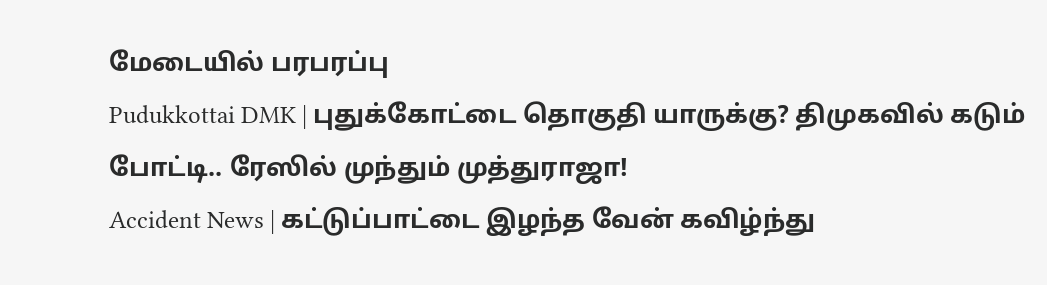மேடையில் பரபரப்பு
Pudukkottai DMK | புதுக்கோட்டை தொகுதி யாருக்கு? திமுகவில் கடும் போட்டி.. ரேஸில் முந்தும் முத்துராஜா!
Accident News | கட்டுப்பாட்டை இழந்த வேன் கவிழ்ந்து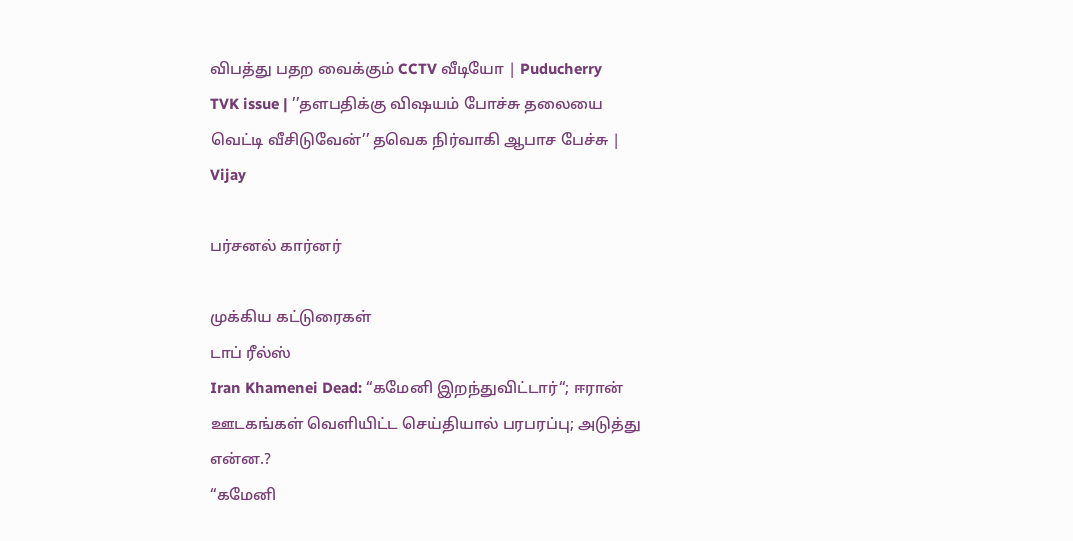விபத்து பதற வைக்கும் CCTV வீடியோ | Puducherry
TVK issue | ’’தளபதிக்கு விஷயம் போச்சு தலையை வெட்டி வீசிடுவேன்’’ தவெக நிர்வாகி ஆபாச பேச்சு | Vijay

பர்சனல் கார்னர்

முக்கிய கட்டுரைகள்
டாப் ரீல்ஸ்
Iran Khamenei Dead: “கமேனி இறந்துவிட்டார்“; ஈரான் ஊடகங்கள் வெளியிட்ட செய்தியால் பரபரப்பு; அடுத்து என்ன.?
“கமேனி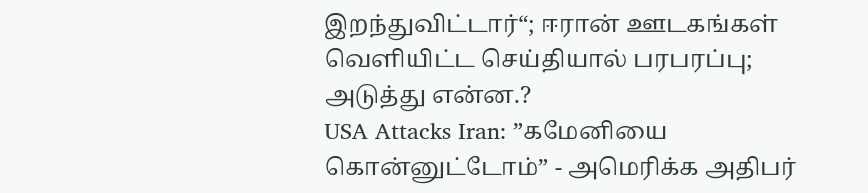இறந்துவிட்டார்“; ஈரான் ஊடகங்கள் வெளியிட்ட செய்தியால் பரபரப்பு; அடுத்து என்ன.?
USA Attacks Iran: ”கமேனியை கொன்னுட்டோம்” - அமெரிக்க அதிபர்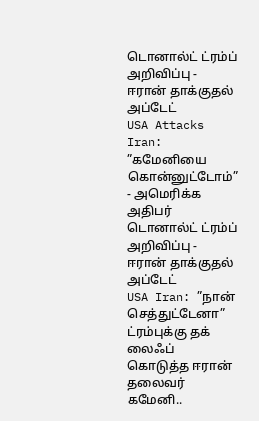டொனால்ட் ட்ரம்ப் அறிவிப்பு - ஈரான் தாக்குதல் அப்டேட்
USA Attacks Iran: ”கமேனியை கொன்னுட்டோம்” - அமெரிக்க அதிபர் டொனால்ட் ட்ரம்ப் அறிவிப்பு - ஈரான் தாக்குதல் அப்டேட்
USA Iran: ”நான் செத்துட்டேனா” ட்ரம்புக்கு தக் லைஃப் கொடுத்த ஈரான் தலைவர் கமேனி..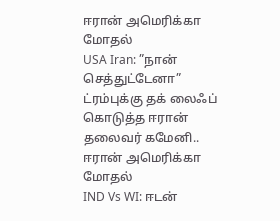ஈரான் அமெரிக்கா மோதல்
USA Iran: ”நான் செத்துட்டேனா” ட்ரம்புக்கு தக் லைஃப் கொடுத்த ஈரான் தலைவர் கமேனி.. ஈரான் அமெரிக்கா மோதல்
IND Vs WI: ஈடன்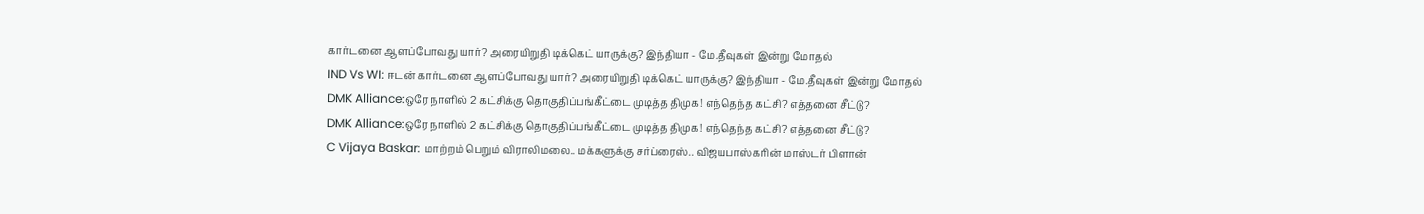கார்டனை ஆளப்போவது யார்? அரையிறுதி டிக்கெட் யாருக்கு? இந்தியா - மே.தீவுகள் இன்று மோதல்
IND Vs WI: ஈடன் கார்டனை ஆளப்போவது யார்? அரையிறுதி டிக்கெட் யாருக்கு? இந்தியா - மே.தீவுகள் இன்று மோதல்
DMK Alliance:ஒரே நாளில் 2 கட்சிக்கு தொகுதிப்பங்கீட்டை முடித்த திமுக! எந்தெந்த கட்சி? எத்தனை சீட்டு?
DMK Alliance:ஒரே நாளில் 2 கட்சிக்கு தொகுதிப்பங்கீட்டை முடித்த திமுக! எந்தெந்த கட்சி? எத்தனை சீட்டு?
C Vijaya Baskar: மாற்றம் பெறும் விராலிமலை.. மக்களுக்கு சர்ப்ரைஸ்.. விஜயபாஸ்கரின் மாஸ்டர் பிளான்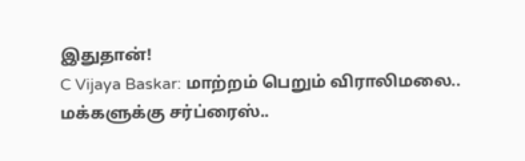இதுதான்!
C Vijaya Baskar: மாற்றம் பெறும் விராலிமலை.. மக்களுக்கு சர்ப்ரைஸ்..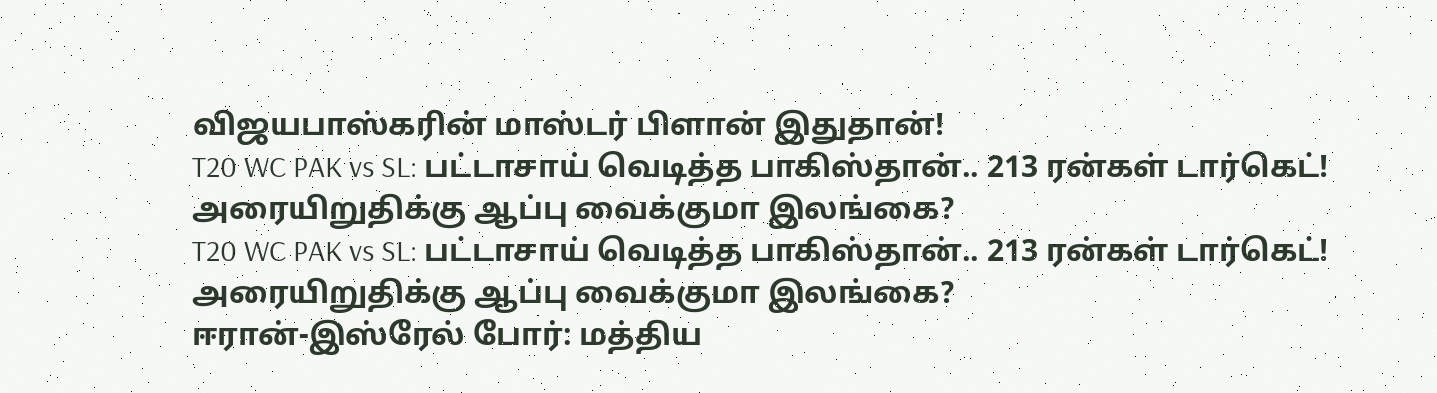விஜயபாஸ்கரின் மாஸ்டர் பிளான் இதுதான்!
T20 WC PAK vs SL: பட்டாசாய் வெடித்த பாகிஸ்தான்.. 213 ரன்கள் டார்கெட்! அரையிறுதிக்கு ஆப்பு வைக்குமா இலங்கை?
T20 WC PAK vs SL: பட்டாசாய் வெடித்த பாகிஸ்தான்.. 213 ரன்கள் டார்கெட்! அரையிறுதிக்கு ஆப்பு வைக்குமா இலங்கை?
ஈரான்-இஸ்ரேல் போர்: மத்திய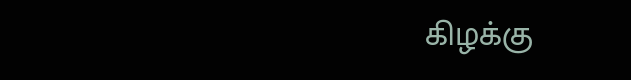கிழக்கு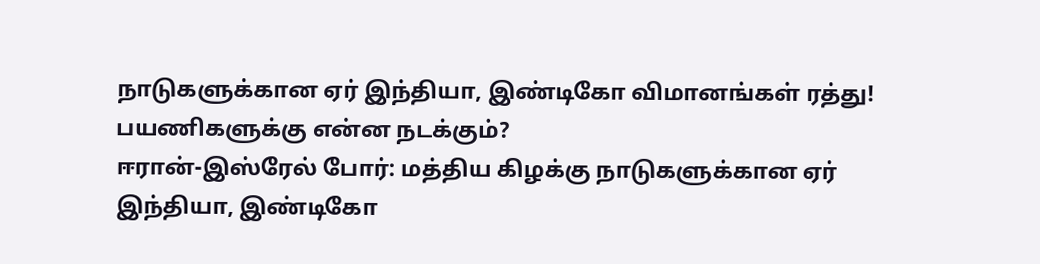நாடுகளுக்கான ஏர் இந்தியா, இண்டிகோ விமானங்கள் ரத்து! பயணிகளுக்கு என்ன நடக்கும்?
ஈரான்-இஸ்ரேல் போர்: மத்திய கிழக்கு நாடுகளுக்கான ஏர் இந்தியா, இண்டிகோ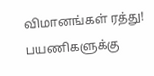விமானங்கள் ரத்து! பயணிகளுக்கு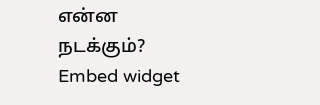என்ன நடக்கும்?
Embed widget